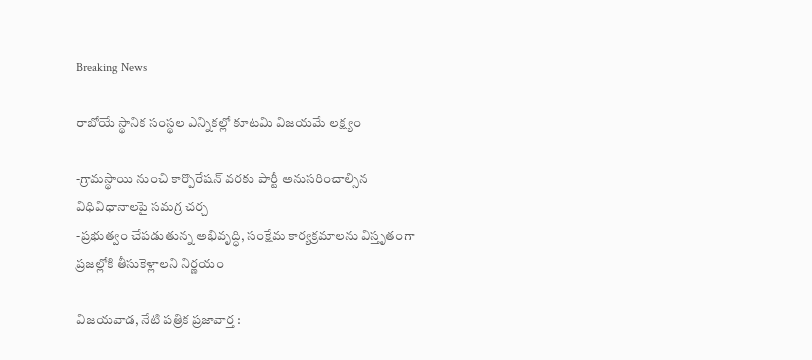Breaking News

రాబోయే స్థానిక సంస్థల ఎన్నికల్లో కూటమి విజయమే లక్ష్యం

-గ్రామస్థాయి నుంచి కార్పొరేషన్ వరకు పార్టీ అనుసరించాల్సిన విధివిధానాలపై సమగ్ర చర్చ
-ప్రభుత్వం చేపడుతున్న అభివృద్ధి, సంక్షేమ కార్యక్రమాలను విస్తృతంగా ప్రజల్లోకి తీసుకెళ్లాలని నిర్ణయం

విజయవాడ, నేటి పత్రిక ప్రజావార్త :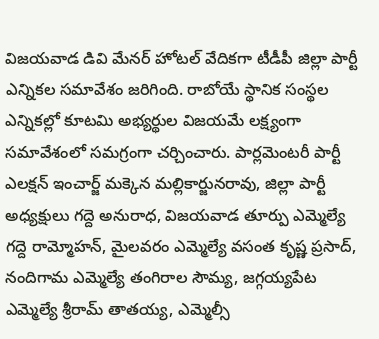విజయవాడ డివి మేనర్ హోటల్ వేదికగా టీడీపీ జిల్లా పార్టీ ఎన్నికల సమావేశం జరిగింది. రాబోయే స్థానిక సంస్థల ఎన్నికల్లో కూటమి అభ్యర్థుల విజయమే లక్ష్యంగా సమావేశంలో సమగ్రంగా చర్చించారు. పార్లమెంటరీ పార్టీ ఎలక్షన్ ఇంచార్జ్ మక్కెన మల్లికార్జునరావు, జిల్లా పార్టీ అధ్యక్షులు గద్దె అనురాధ, విజయవాడ తూర్పు ఎమ్మెల్యే గద్దె రామ్మోహన్, మైలవరం ఎమ్మెల్యే వసంత కృష్ణ ప్రసాద్, నందిగామ ఎమ్మెల్యే తంగిరాల సౌమ్య, జగ్గయ్యపేట ఎమ్మెల్యే శ్రీరామ్ తాతయ్య, ఎమ్మెల్సీ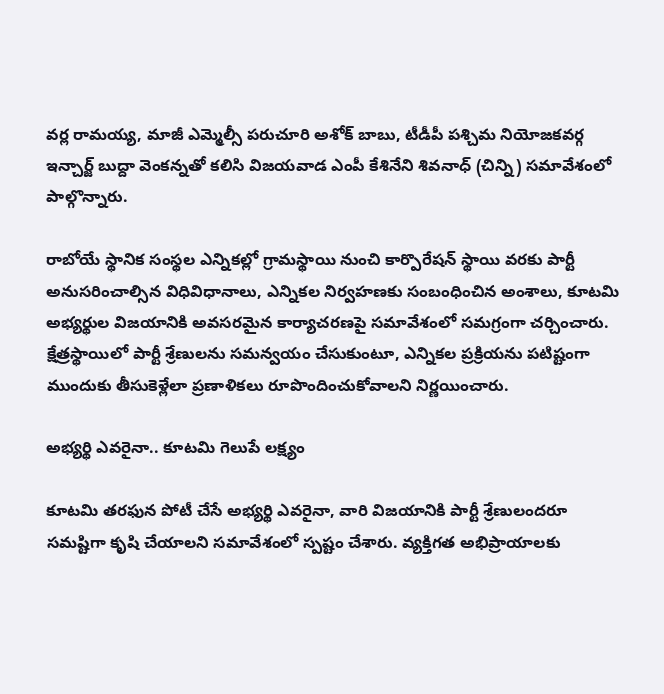వర్ల రామయ్య, మాజీ ఎమ్మెల్సీ పరుచూరి అశోక్ బాబు, టీడీపీ పశ్చిమ నియోజకవర్గ ఇన్చార్జ్ బుద్దా వెంకన్నతో కలిసి విజయవాడ ఎంపీ కేశినేని శివనాధ్ (చిన్ని) సమావేశంలో పాల్గొన్నారు.

రాబోయే స్థానిక సంస్థల ఎన్నికల్లో గ్రామస్థాయి నుంచి కార్పొరేషన్ స్థాయి వరకు పార్టీ అనుసరించాల్సిన విధివిధానాలు, ఎన్నికల నిర్వహణకు సంబంధించిన అంశాలు, కూటమి అభ్యర్థుల విజయానికి అవసరమైన కార్యాచరణపై సమావేశంలో సమగ్రంగా చర్చించారు. క్షేత్రస్థాయిలో పార్టీ శ్రేణులను సమన్వయం చేసుకుంటూ, ఎన్నికల ప్రక్రియను పటిష్టంగా ముందుకు తీసుకెళ్లేలా ప్రణాళికలు రూపొందించుకోవాలని నిర్ణయించారు.

అభ్యర్థి ఎవరైనా.. కూటమి గెలుపే లక్ష్యం

కూటమి తరఫున పోటీ చేసే అభ్యర్థి ఎవరైనా, వారి విజయానికి పార్టీ శ్రేణులందరూ సమష్టిగా కృషి చేయాలని సమావేశంలో స్పష్టం చేశారు. వ్యక్తిగత అభిప్రాయాలకు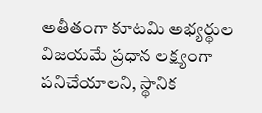అతీతంగా కూటమి అభ్యర్థుల విజయమే ప్రధాన లక్ష్యంగా పనిచేయాలని, స్థానిక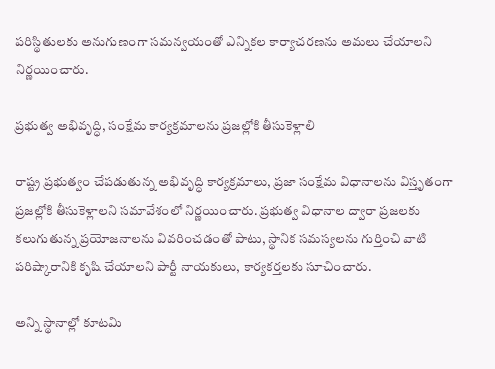పరిస్థితులకు అనుగుణంగా సమన్వయంతో ఎన్నికల కార్యాచరణను అమలు చేయాలని నిర్ణయించారు.

ప్రభుత్వ అభివృద్ధి, సంక్షేమ కార్యక్రమాలను ప్రజల్లోకి తీసుకెళ్లాలి

రాష్ట్ర ప్రభుత్వం చేపడుతున్న అభివృద్ధి కార్యక్రమాలు, ప్రజా సంక్షేమ విధానాలను విస్తృతంగా ప్రజల్లోకి తీసుకెళ్లాలని సమావేశంలో నిర్ణయించారు. ప్రభుత్వ విధానాల ద్వారా ప్రజలకు కలుగుతున్న ప్రయోజనాలను వివరించడంతో పాటు, స్థానిక సమస్యలను గుర్తించి వాటి పరిష్కారానికి కృషి చేయాలని పార్టీ నాయకులు, కార్యకర్తలకు సూచించారు.

అన్ని స్థానాల్లో కూటమి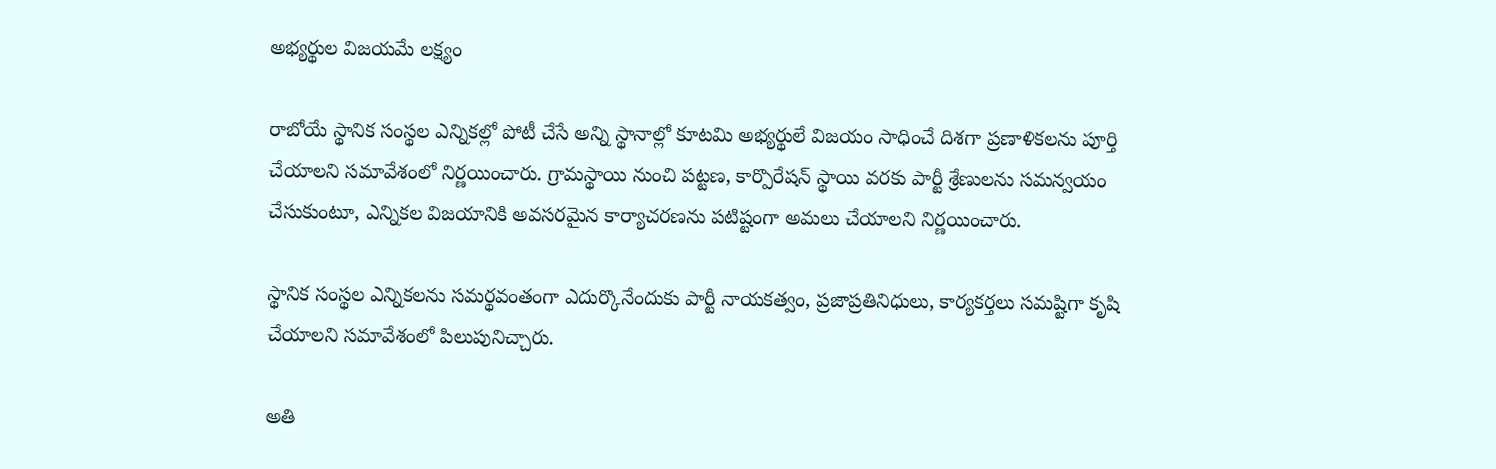అభ్యర్థుల విజయమే లక్ష్యం

రాబోయే స్థానిక సంస్థల ఎన్నికల్లో పోటీ చేసే అన్ని స్థానాల్లో కూటమి అభ్యర్థులే విజయం సాధించే దిశగా ప్రణాళికలను పూర్తి చేయాలని సమావేశంలో నిర్ణయించారు. గ్రామస్థాయి నుంచి పట్టణ, కార్పొరేషన్ స్థాయి వరకు పార్టీ శ్రేణులను సమన్వయం చేసుకుంటూ, ఎన్నికల విజయానికి అవసరమైన కార్యాచరణను పటిష్టంగా అమలు చేయాలని నిర్ణయించారు.

స్థానిక సంస్థల ఎన్నికలను సమర్థవంతంగా ఎదుర్కొనేందుకు పార్టీ నాయకత్వం, ప్రజాప్రతినిధులు, కార్యకర్తలు సమష్టిగా కృషి చేయాలని సమావేశంలో పిలుపునిచ్చారు.

అతి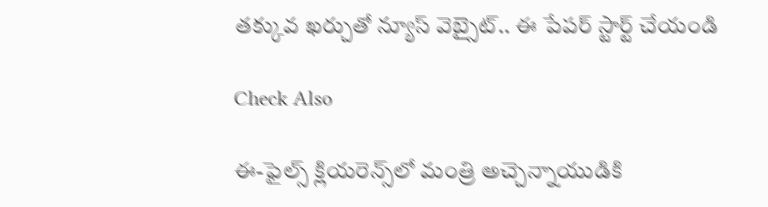తక్కువ ఖర్చుతో న్యూస్ వెబ్సైట్.. ఈ పేపర్ స్టార్ట్ చేయండి

Check Also

ఈ-ఫైల్స్ క్లియరెన్స్‌లో మంత్రి అచ్చెన్నాయుడికి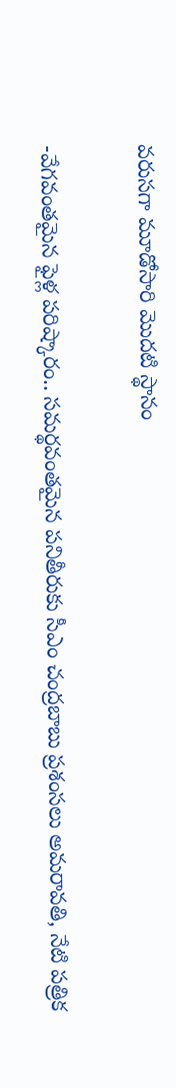వరుసగా మూడోసారి మొదటి స్థానం

-వేగవంతమైన ఫైళ్ల పరిష్కారం.. సమర్థవంతమైన పనితీరుకు సీఎం చంద్రబాబు ప్రశంసలు అమరావతి, నేటి పత్రిక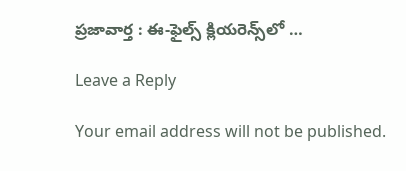ప్రజావార్త : ఈ-ఫైల్స్ క్లియరెన్స్‌లో …

Leave a Reply

Your email address will not be published.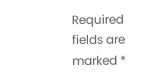Required fields are marked *